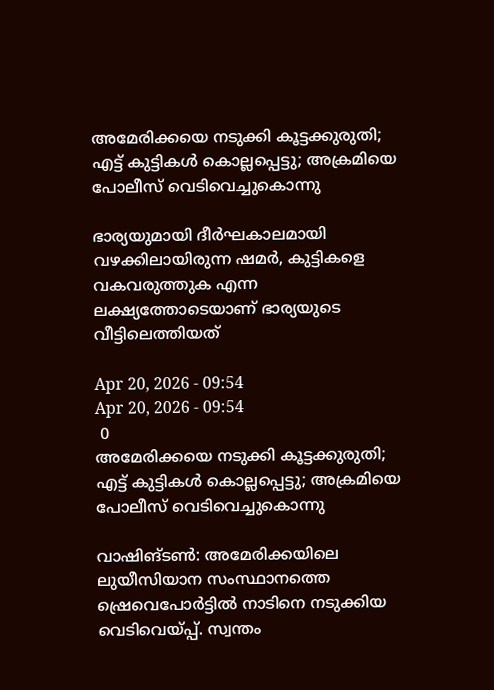അമേരിക്കയെ നടുക്കി കൂട്ടക്കുരുതി; എട്ട് കുട്ടികള്‍ കൊല്ലപ്പെട്ടു; അക്രമിയെ പോലീസ് വെടിവെച്ചുകൊന്നു

ഭാര്യയുമായി ദീർഘകാലമായി വഴക്കിലായിരുന്ന ഷമർ, കുട്ടികളെ വകവരുത്തുക എന്ന ലക്ഷ്യത്തോടെയാണ് ഭാര്യയുടെ വീട്ടിലെത്തിയത്

Apr 20, 2026 - 09:54
Apr 20, 2026 - 09:54
 0
അമേരിക്കയെ നടുക്കി കൂട്ടക്കുരുതി; എട്ട് കുട്ടികള്‍ കൊല്ലപ്പെട്ടു; അക്രമിയെ പോലീസ് വെടിവെച്ചുകൊന്നു

വാഷിങ്ടൺ: അമേരിക്കയിലെ ലുയീസിയാന സംസ്ഥാനത്തെ ഷ്രെവെപോർട്ടിൽ നാടിനെ നടുക്കിയ വെടിവെയ്പ്പ്. സ്വന്തം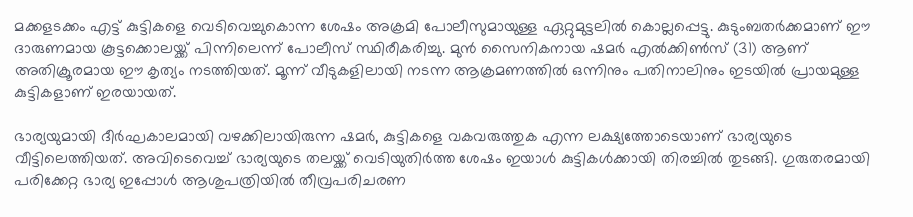മക്കളടക്കം എട്ട് കുട്ടികളെ വെടിവെച്ചുകൊന്ന ശേഷം അക്രമി പോലീസുമായുള്ള ഏറ്റുമുട്ടലിൽ കൊല്ലപ്പെട്ടു. കുടുംബതർക്കമാണ് ഈ ദാരുണമായ കൂട്ടക്കൊലയ്ക്ക് പിന്നിലെന്ന് പോലീസ് സ്ഥിരീകരിച്ചു. മുൻ സൈനികനായ ഷമർ എൽക്കിൺസ് (31) ആണ് അതിക്രൂരമായ ഈ കൃത്യം നടത്തിയത്. മൂന്ന് വീടുകളിലായി നടന്ന ആക്രമണത്തിൽ ഒന്നിനും പതിനാലിനും ഇടയിൽ പ്രായമുള്ള കുട്ടികളാണ് ഇരയായത്.

ഭാര്യയുമായി ദീർഘകാലമായി വഴക്കിലായിരുന്ന ഷമർ, കുട്ടികളെ വകവരുത്തുക എന്ന ലക്ഷ്യത്തോടെയാണ് ഭാര്യയുടെ വീട്ടിലെത്തിയത്. അവിടെവെച്ച് ഭാര്യയുടെ തലയ്ക്ക് വെടിയുതിർത്ത ശേഷം ഇയാൾ കുട്ടികൾക്കായി തിരച്ചിൽ തുടങ്ങി. ഗുരുതരമായി പരിക്കേറ്റ ഭാര്യ ഇപ്പോൾ ആശുപത്രിയിൽ തീവ്രപരിചരണ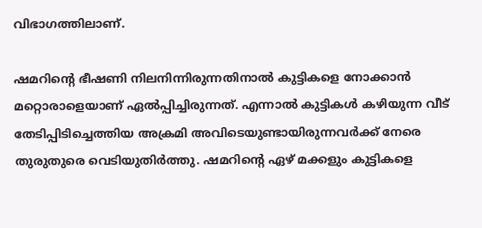വിഭാഗത്തിലാണ്.

ഷമറിന്റെ ഭീഷണി നിലനിന്നിരുന്നതിനാൽ കുട്ടികളെ നോക്കാൻ മറ്റൊരാളെയാണ് ഏൽപ്പിച്ചിരുന്നത്. എന്നാൽ കുട്ടികൾ കഴിയുന്ന വീട് തേടിപ്പിടിച്ചെത്തിയ അക്രമി അവിടെയുണ്ടായിരുന്നവർക്ക് നേരെ തുരുതുരെ വെടിയുതിർത്തു. ഷമറിന്റെ ഏഴ് മക്കളും കുട്ടികളെ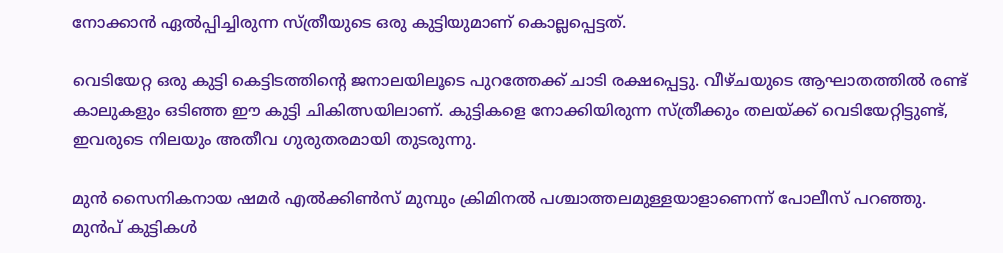നോക്കാൻ ഏൽപ്പിച്ചിരുന്ന സ്ത്രീയുടെ ഒരു കുട്ടിയുമാണ് കൊല്ലപ്പെട്ടത്.

വെടിയേറ്റ ഒരു കുട്ടി കെട്ടിടത്തിന്റെ ജനാലയിലൂടെ പുറത്തേക്ക് ചാടി രക്ഷപ്പെട്ടു. വീഴ്ചയുടെ ആഘാതത്തിൽ രണ്ട് കാലുകളും ഒടിഞ്ഞ ഈ കുട്ടി ചികിത്സയിലാണ്. കുട്ടികളെ നോക്കിയിരുന്ന സ്ത്രീക്കും തലയ്ക്ക് വെടിയേറ്റിട്ടുണ്ട്, ഇവരുടെ നിലയും അതീവ ഗുരുതരമായി തുടരുന്നു.

മുൻ സൈനികനായ ഷമർ എൽക്കിൺസ് മുമ്പും ക്രിമിനൽ പശ്ചാത്തലമുള്ളയാളാണെന്ന് പോലീസ് പറഞ്ഞു. മുൻപ് കുട്ടികൾ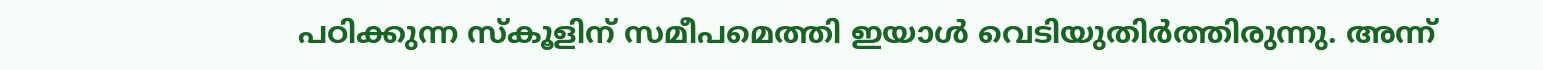പഠിക്കുന്ന സ്കൂളിന് സമീപമെത്തി ഇയാൾ വെടിയുതിർത്തിരുന്നു. അന്ന്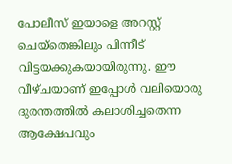പോലീസ് ഇയാളെ അറസ്റ്റ് ചെയ്തെങ്കിലും പിന്നീട് വിട്ടയക്കുകയായിരുന്നു. ഈ വീഴ്ചയാണ് ഇപ്പോൾ വലിയൊരു ദുരന്തത്തിൽ കലാശിച്ചതെന്ന ആക്ഷേപവും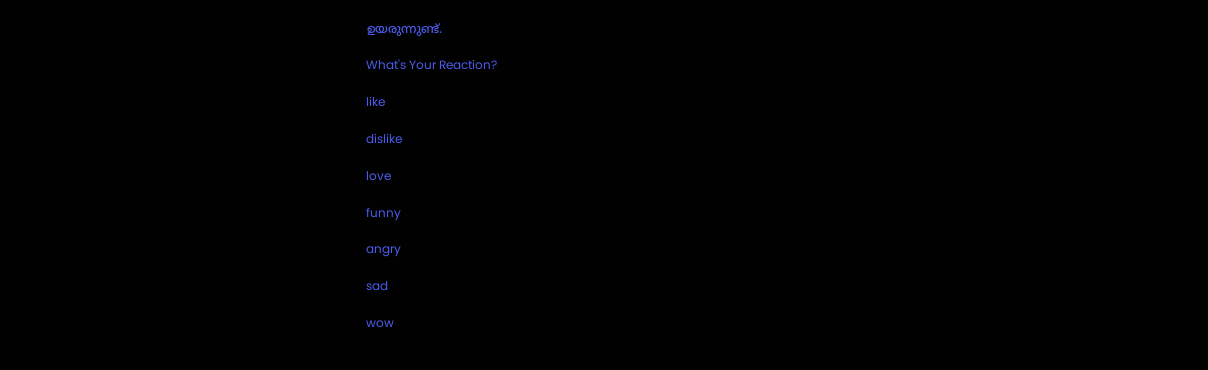ഉയരുന്നുണ്ട്.

What's Your Reaction?

like

dislike

love

funny

angry

sad

wow